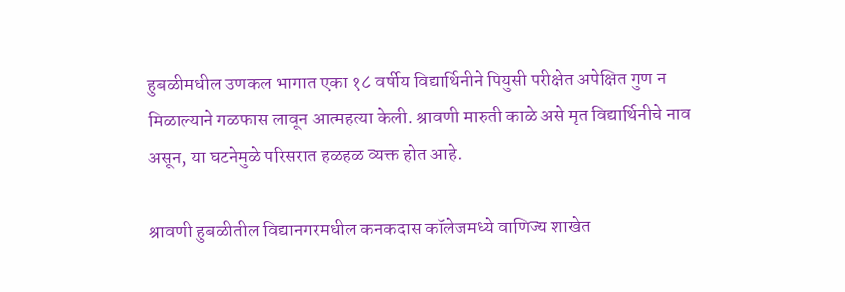हुबळीमधील उणकल भागात एका १८ वर्षीय विद्यार्थिनीने पियुसी परीक्षेत अपेक्षित गुण न मिळाल्याने गळफास लावून आत्महत्या केली. श्रावणी मारुती काळे असे मृत विद्यार्थिनीचे नाव असून, या घटनेमुळे परिसरात हळहळ व्यक्त होत आहे.

श्रावणी हुबळीतील विद्यानगरमधील कनकदास कॉलेजमध्ये वाणिज्य शाखेत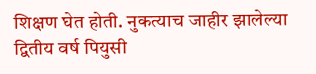शिक्षण घेत होती. नुकत्याच जाहीर झालेल्या द्वितीय वर्ष पियुसी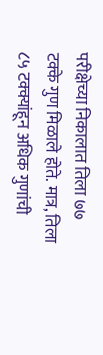परीक्षेच्या निकालात तिला ७७ टक्के गुण मिळाले होते. मात्र, तिला ८५ टक्क्यांहून अधिक गुणांची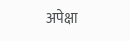अपेक्षा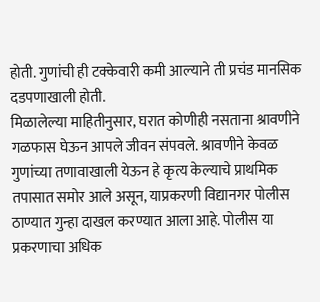होती. गुणांची ही टक्केवारी कमी आल्याने ती प्रचंड मानसिक दडपणाखाली होती.
मिळालेल्या माहितीनुसार, घरात कोणीही नसताना श्रावणीने गळफास घेऊन आपले जीवन संपवले. श्रावणीने केवळ गुणांच्या तणावाखाली येऊन हे कृत्य केल्याचे प्राथमिक तपासात समोर आले असून, याप्रकरणी विद्यानगर पोलीस ठाण्यात गुन्हा दाखल करण्यात आला आहे. पोलीस या प्रकरणाचा अधिक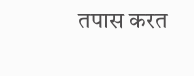तपास करत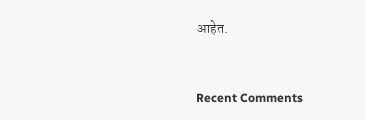आहेत.


Recent Comments